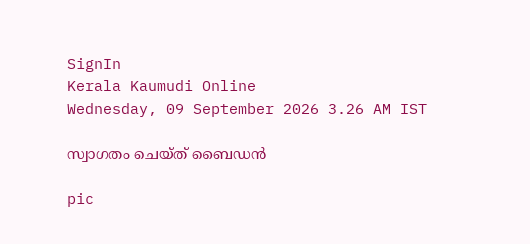SignIn
Kerala Kaumudi Online
Wednesday, 09 September 2026 3.26 AM IST

സ്വാഗതം ചെയ്‌ത് ബൈഡൻ

pic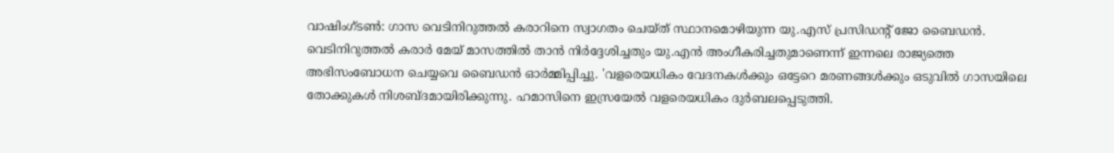വാഷിംഗ്ടൺ: ഗാസ വെടിനിറുത്തൽ കരാറിനെ സ്വാഗതം ചെയ്ത് സ്ഥാനമൊഴിയുന്ന യു.എസ് പ്രസിഡന്റ് ജോ ബൈഡൻ. വെടിനിറുത്തൽ കരാർ മേയ് മാസത്തിൽ താൻ നിർദ്ദേശിച്ചതും യു.എൻ അംഗീകരിച്ചതുമാണെന്ന് ഇന്നലെ രാജ്യത്തെ അഭിസംബോധന ചെയ്യവെ ബൈഡൻ ഓർമ്മിപ്പിച്ചു. 'വളരെയധികം വേദനകൾക്കും ഒട്ടേറെ മരണങ്ങൾക്കും ഒടുവിൽ ഗാസയിലെ തോക്കുകൾ നിശബ്ദമായിരിക്കുന്നു. ഹമാസിനെ ഇസ്രയേൽ വളരെയധികം ദുർബലപ്പെടുത്തി.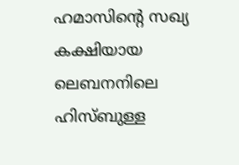ഹമാസിന്റെ സഖ്യ കക്ഷിയായ ലെബനനിലെ ഹിസ്ബുള്ള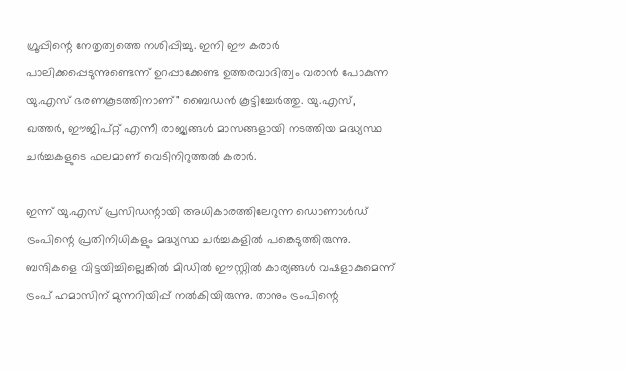ഗ്രൂപ്പിന്റെ നേതൃത്വത്തെ നശിപ്പിച്ചു. ഇനി ഈ കരാർ പാലിക്കപ്പെടുന്നുണ്ടെന്ന് ഉറപ്പാക്കേണ്ട ഉത്തരവാദിത്വം വരാൻ പോകുന്ന യു.എസ് ഭരണകൂടത്തിനാണ്" ബൈഡൻ കൂട്ടിച്ചേർത്തു. യു.എസ്, ഖത്തർ, ഈജിപ്റ്റ് എന്നീ രാജ്യങ്ങൾ മാസങ്ങളായി നടത്തിയ മദ്ധ്യസ്ഥ ചർച്ചകളുടെ ഫലമാണ് വെടിനിറുത്തൽ കരാർ.

ഇന്ന് യു.എസ് പ്രസിഡന്റായി അധികാരത്തിലേറുന്ന ഡൊണാൾഡ് ട്രംപിന്റെ പ്രതിനിധികളും മദ്ധ്യസ്ഥ ചർച്ചകളിൽ പങ്കെടുത്തിരുന്നു. ബന്ദികളെ വിട്ടയിച്ചില്ലെങ്കിൽ മിഡിൽ ഈസ്റ്റിൽ കാര്യങ്ങൾ വഷളാകുമെന്ന് ട്രംപ് ഹമാസിന് മുന്നറിയിപ്പ് നൽകിയിരുന്നു. താനും ട്രംപിന്റെ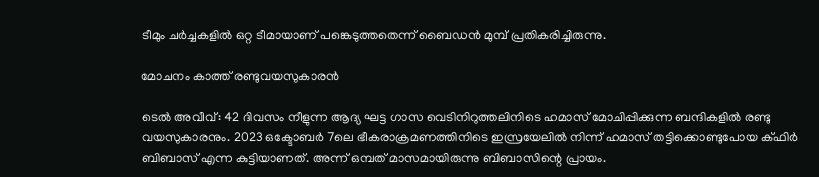ടീമും ചർച്ചകളിൽ ഒറ്റ ടീമായാണ് പങ്കെടുത്തതെന്ന് ബൈഡൻ മുമ്പ് പ്രതികരിച്ചിരുന്നു.

മോചനം കാത്ത് രണ്ടുവയസുകാരൻ

ടെൽ അവീവ്: 42 ദിവസം നീളുന്ന ആദ്യ ഘട്ട ഗാസ വെടിനിറുത്തലിനിടെ ഹമാസ് മോചിപ്പിക്കുന്ന ബന്ദികളിൽ രണ്ടു വയസുകാരനും. 2023 ഒക്ടോബർ 7ലെ ഭീകരാക്രമണത്തിനിടെ ഇസ്രയേലിൽ നിന്ന് ഹമാസ് തട്ടിക്കൊണ്ടുപോയ ക്ഫിർ ബിബാസ് എന്ന കുട്ടിയാണത്. അന്ന് ഒമ്പത് മാസമായിരുന്നു ബിബാസിന്റെ പ്രായം.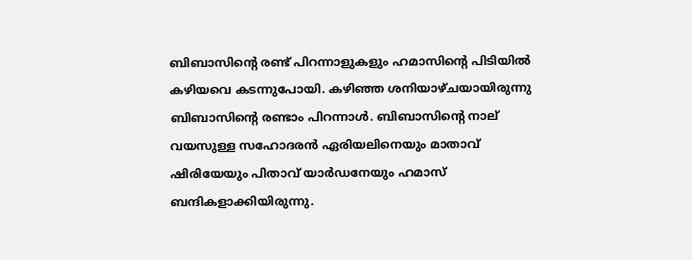ബിബാസിന്റെ രണ്ട് പിറന്നാളുകളും ഹമാസിന്റെ പിടിയിൽ കഴിയവെ കടന്നുപോയി. കഴിഞ്ഞ ശനിയാഴ്ചയായിരുന്നു ബിബാസിന്റെ രണ്ടാം പിറന്നാൾ. ബിബാസിന്റെ നാല് വയസുള്ള സഹോദരൻ ഏരിയലിനെയും മാതാവ് ഷിരിയേയും പിതാവ് യാർഡനേയും ഹമാസ് ബന്ദികളാക്കിയിരുന്നു.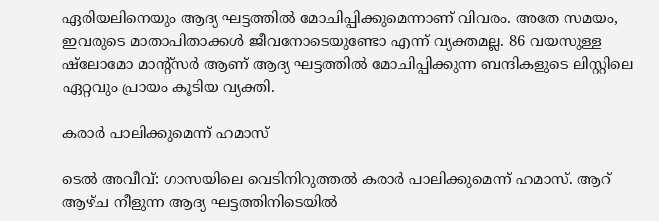ഏരിയലിനെയും ആദ്യ ഘട്ടത്തിൽ മോചിപ്പിക്കുമെന്നാണ് വിവരം. അതേ സമയം, ഇവരുടെ മാതാപിതാക്കൾ ജീവനോടെയുണ്ടോ എന്ന് വ്യക്തമല്ല. 86 വയസുള്ള ഷ്ലോമോ മാന്റ്സർ ആണ് ആദ്യ ഘട്ടത്തിൽ മോചിപ്പിക്കുന്ന ബന്ദികളുടെ ലിസ്റ്റിലെ ഏറ്റവും പ്രായം കൂടിയ വ്യക്തി.

കരാർ പാലിക്കുമെന്ന് ഹമാസ്

ടെൽ അവീവ്: ഗാസയിലെ വെടിനിറുത്തൽ കരാർ പാലിക്കുമെന്ന് ഹമാസ്. ആറ് ആഴ്ച നീളുന്ന ആദ്യ ഘട്ടത്തിനിടെയിൽ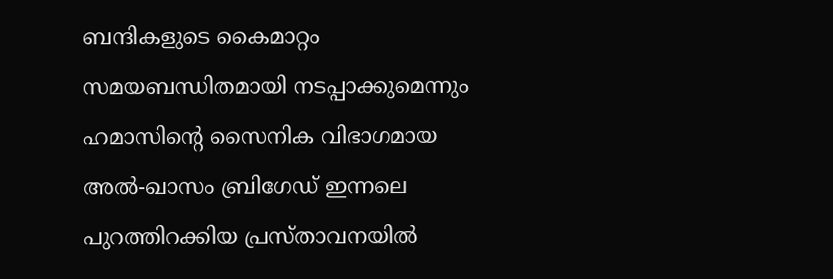ബന്ദികളുടെ കൈമാറ്റം സമയബന്ധിതമായി നടപ്പാക്കുമെന്നും ഹമാസിന്റെ സൈനിക വിഭാഗമായ അൽ-ഖാസം ബ്രിഗേഡ് ഇന്നലെ പുറത്തിറക്കിയ പ്രസ്താവനയിൽ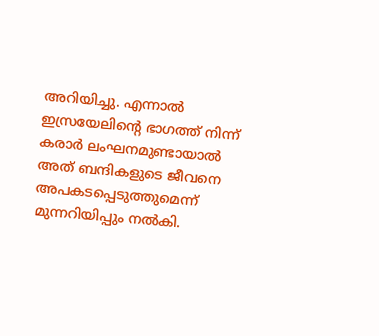അറിയിച്ചു. എന്നാൽ ഇസ്രയേലിന്റെ ഭാഗത്ത് നിന്ന് കരാർ ലംഘനമുണ്ടായാൽ അത് ബന്ദികളുടെ ജീവനെ അപകടപ്പെടുത്തുമെന്ന് മുന്നറിയിപ്പും നൽകി.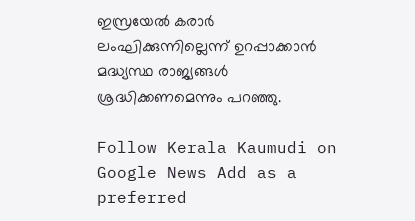ഇസ്രയേൽ കരാർ ലംഘിക്കുന്നില്ലെന്ന് ഉറപ്പാക്കാൻ മദ്ധ്യസ്ഥ രാജ്യങ്ങൾ ശ്രദ്ധിക്കണമെന്നും പറഞ്ഞു.

Follow Kerala Kaumudi on Google News Add as a preferred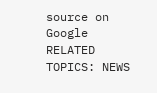source on Google
RELATED TOPICS: NEWS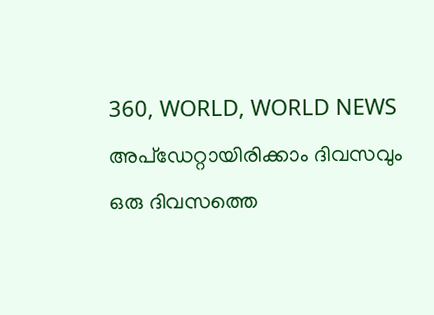360, WORLD, WORLD NEWS
അപ്ഡേറ്റായിരിക്കാം ദിവസവും
ഒരു ദിവസത്തെ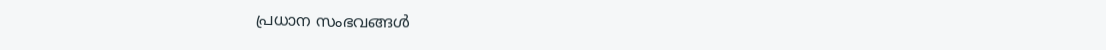പ്രധാന സംഭവങ്ങൾ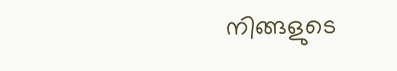നിങ്ങളുടെ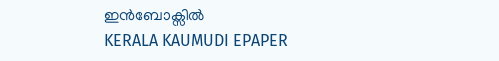ഇൻബോക്സിൽ
KERALA KAUMUDI EPAPER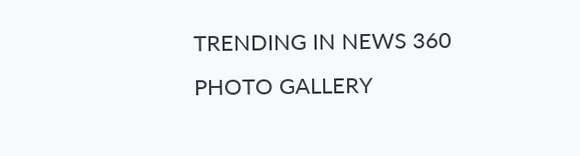TRENDING IN NEWS 360
PHOTO GALLERY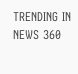TRENDING IN NEWS 360